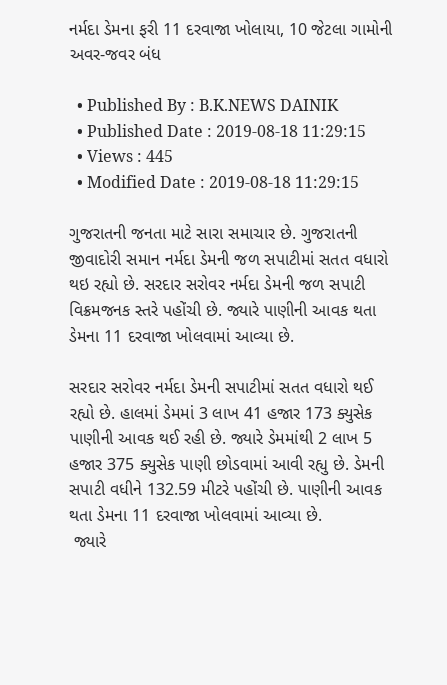નર્મદા ડેમના ફરી 11 દરવાજા ખોલાયા, 10 જેટલા ગામોની અવર-જવર બંધ

  • Published By : B.K.NEWS DAINIK
  • Published Date : 2019-08-18 11:29:15
  • Views : 445
  • Modified Date : 2019-08-18 11:29:15

ગુજરાતની જનતા માટે સારા સમાચાર છે. ગુજરાતની જીવાદોરી સમાન નર્મદા ડેમની જળ સપાટીમાં સતત વધારો થઇ રહ્યો છે. સરદાર સરોવર નર્મદા ડેમની જળ સપાટી વિક્રમજનક સ્તરે પહોંચી છે. જ્યારે પાણીની આવક થતા ડેમના 11 દરવાજા ખોલવામાં આવ્યા છે.

સરદાર સરોવર નર્મદા ડેમની સપાટીમાં સતત વધારો થઈ રહ્યો છે. હાલમાં ડેમમાં 3 લાખ 41 હજાર 173 ક્યુસેક પાણીની આવક થઈ રહી છે. જ્યારે ડેમમાંથી 2 લાખ 5 હજાર 375 ક્યુસેક પાણી છોડવામાં આવી રહ્યુ છે. ડેમની સપાટી વધીને 132.59 મીટરે પહોંચી છે. પાણીની આવક થતા ડેમના 11 દરવાજા ખોલવામાં આવ્યા છે.
 જ્યારે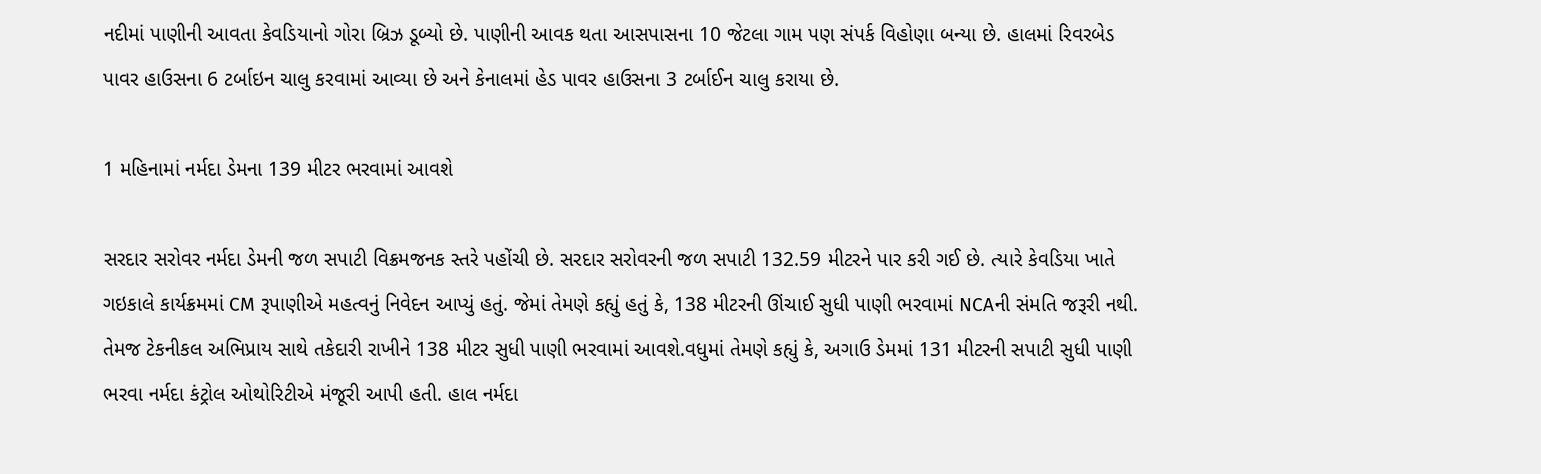નદીમાં પાણીની આવતા કેવડિયાનો ગોરા બ્રિઝ ડૂબ્યો છે. પાણીની આવક થતા આસપાસના 10 જેટલા ગામ પણ સંપર્ક વિહોણા બન્યા છે. હાલમાં રિવરબેડ પાવર હાઉસના 6 ટર્બાઇન ચાલુ કરવામાં આવ્યા છે અને કેનાલમાં હેડ પાવર હાઉસના 3 ટર્બાઈન ચાલુ કરાયા છે.

1 મહિનામાં નર્મદા ડેમના 139 મીટર ભરવામાં આવશે

સરદાર સરોવર નર્મદા ડેમની જળ સપાટી વિક્રમજનક સ્તરે પહોંચી છે. સરદાર સરોવરની જળ સપાટી 132.59 મીટરને પાર કરી ગઈ છે. ત્યારે કેવડિયા ખાતે ગઇકાલે કાર્યક્રમમાં CM રૂપાણીએ મહત્વનું નિવેદન આપ્યું હતું. જેમાં તેમણે કહ્યું હતું કે, 138 મીટરની ઊંચાઈ સુધી પાણી ભરવામાં NCAની સંમતિ જરૂરી નથી. તેમજ ટેકનીકલ અભિપ્રાય સાથે તકેદારી રાખીને 138 મીટર સુધી પાણી ભરવામાં આવશે.વધુમાં તેમણે કહ્યું કે, અગાઉ ડેમમાં 131 મીટરની સપાટી સુધી પાણી ભરવા નર્મદા કંટ્રોલ ઓથોરિટીએ મંજૂરી આપી હતી. હાલ નર્મદા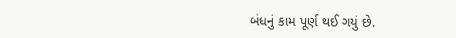બંધનું કામ પૂર્ણ થઈ ગયું છે.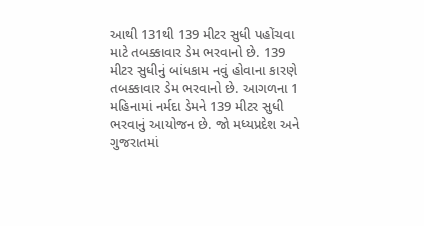આથી 131થી 139 મીટર સુધી પહોંચવા માટે તબક્કાવાર ડેમ ભરવાનો છે. 139 મીટર સુધીનું બાંધકામ નવું હોવાના કારણે તબક્કાવાર ડેમ ભરવાનો છે. આગળના 1 મહિનામાં નર્મદા ડેમને 139 મીટર સુધી ભરવાનું આયોજન છે. જો મધ્યપ્રદેશ અને ગુજરાતમાં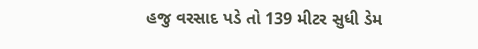હજુ વરસાદ પડે તો 139 મીટર સુધી ડેમ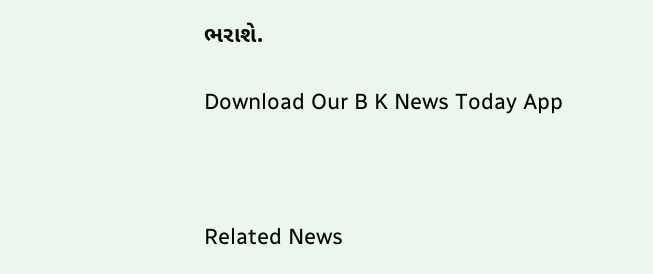ભરાશે.

Download Our B K News Today App



Related News